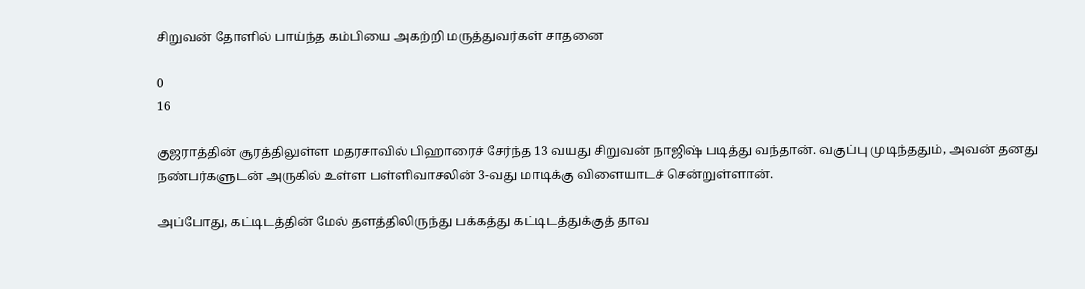சிறுவன் தோளில் பாய்ந்த கம்பியை அகற்றி மருத்துவர்கள் சாதனை

0
16

குஜராத்தின் சூரத்திலுள்ள மதரசாவில் பிஹாரைச் சேர்ந்த 13 வயது சிறுவன் நாஜிஷ் படித்து வந்தான். வகுப்பு முடிந்ததும், அவன் தனது நண்பர்களுடன் அருகில் உள்ள பள்ளிவாசலின் 3-வது மாடிக்கு விளையாடச் சென்றுள்ளான்.

அப்போது, கட்டிடத்தின் மேல் தளத்திலிருந்து பக்கத்து கட்டிடத்துக்குத் தாவ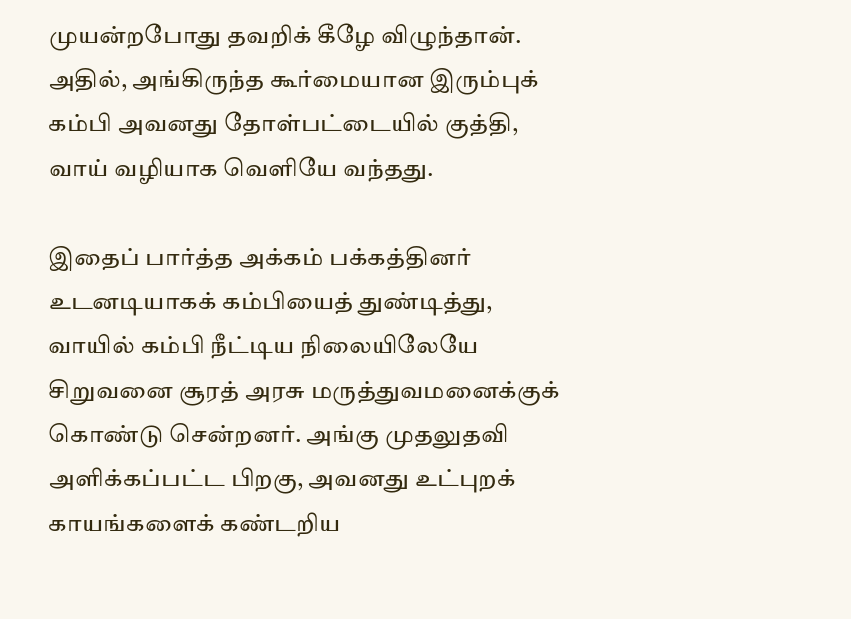முயன்றபோது தவறிக் கீழே விழுந்தான். அதில், அங்கிருந்த கூர்மையான இரும்புக் கம்பி அவனது தோள்பட்டையில் குத்தி, வாய் வழியாக வெளியே வந்தது.

இதைப் பார்த்த அக்கம் பக்கத்தினர் உடனடியாகக் கம்பியைத் துண்டித்து, வாயில் கம்பி நீட்டிய நிலையிலேயே சிறுவனை சூரத் அரசு மருத்துவமனைக்குக் கொண்டு சென்றனர். அங்கு முதலுதவி அளிக்கப்பட்ட பிறகு, அவனது உட்புறக் காயங்களைக் கண்டறிய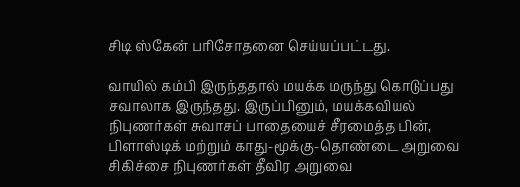சிடி ஸ்கேன் பரிசோதனை செய்யப்பட்டது.

வாயில் கம்பி இருந்ததால் மயக்க மருந்து கொடுப்பது சவாலாக இருந்தது. இருப்பினும், மயக்கவியல் நிபுணர்கள் சுவாசப் பாதையைச் சீரமைத்த பின், பிளாஸ்டிக் மற்றும் காது-மூக்கு-தொண்டை அறுவை சிகிச்சை நிபுணர்கள் தீவிர அறுவை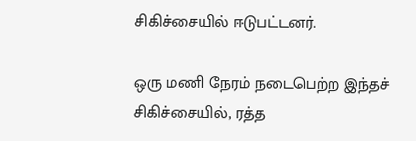சிகிச்சையில் ஈடுபட்டனர்.

ஒரு மணி நேரம் நடைபெற்ற இந்தச் சிகிச்சையில், ரத்த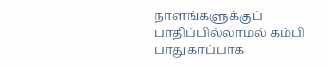நாளங்களுக்குப் பாதிப்பில்லாமல் கம்பி பாதுகாப்பாக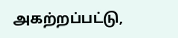அகற்றப்பட்டு,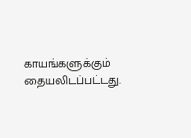காயங்களுக்கும் தையலிடப்பட்டது.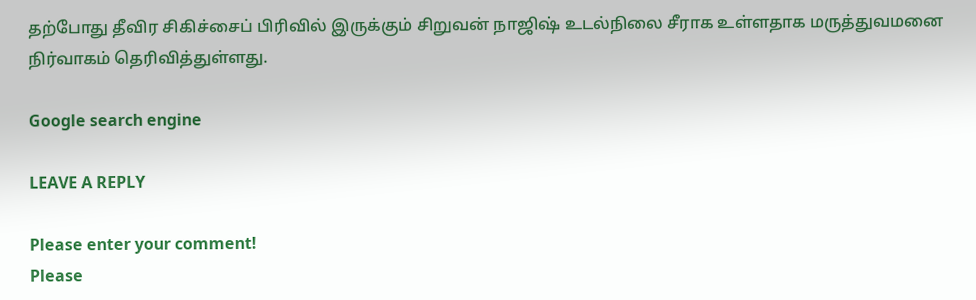தற்போது தீவிர சிகிச்சைப் பிரிவில் இருக்கும் சிறுவன் நாஜிஷ் உடல்நிலை சீராக உள்ளதாக மருத்துவமனை நிர்வாகம் தெரிவித்துள்ளது.

Google search engine

LEAVE A REPLY

Please enter your comment!
Please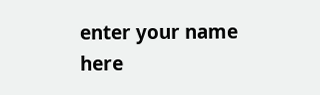enter your name here